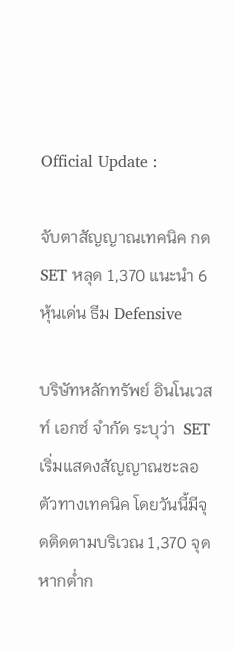Official Update :

จับตาสัญญาณเทคนิค กด SET หลุด 1,370 แนะนำ 6 หุ้นเด่น ธีม Defensive

บริษัทหลักทรัพย์ อินโนเวสท์ เอกซ์ จำกัด ระบุว่า  SET เริ่มแสดงสัญญาณชะลอตัวทางเทคนิค โดยวันนี้มีจุดติดตามบริเวณ 1,370 จุด หากต่ำก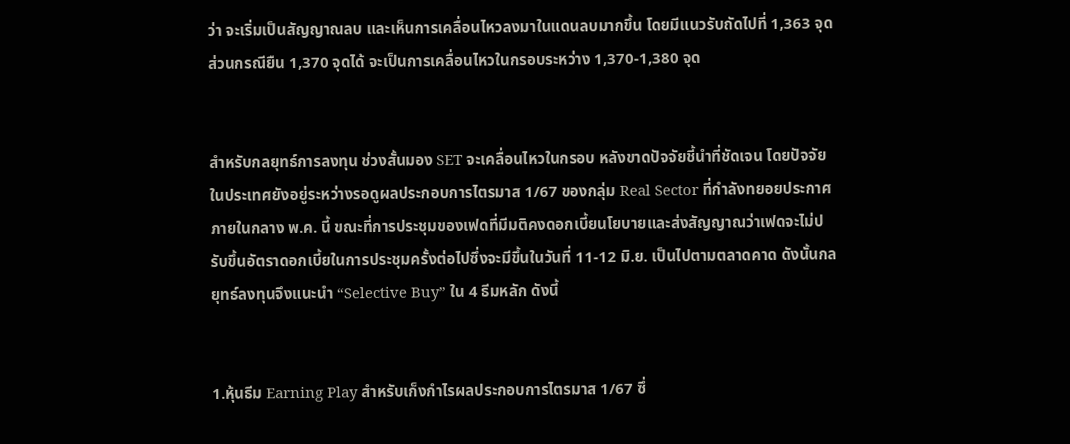ว่า จะเริ่มเป็นสัญญาณลบ และเห็นการเคลื่อนไหวลงมาในแดนลบมากขึ้น โดยมีแนวรับถัดไปที่ 1,363 จุด ส่วนกรณียืน 1,370 จุดได้ จะเป็นการเคลื่อนไหวในกรอบระหว่าง 1,370-1,380 จุด


สำหรับกลยุทธ์การลงทุน ช่วงสั้นมอง SET จะเคลื่อนไหวในกรอบ หลังขาดปัจจัยชี้นำที่ชัดเจน โดยปัจจัยในประเทศยังอยู่ระหว่างรอดูผลประกอบการไตรมาส 1/67 ของกลุ่ม Real Sector ที่กำลังทยอยประกาศภายในกลาง พ.ค. นี้ ขณะที่การประชุมของเฟดที่มีมติคงดอกเบี้ยนโยบายและส่งสัญญาณว่าเฟดจะไม่ปรับขึ้นอัตราดอกเบี้ยในการประชุมครั้งต่อไปซึ่งจะมีขึ้นในวันที่ 11-12 มิ.ย. เป็นไปตามตลาดคาด ดังนั้นกลยุทธ์ลงทุนจึงแนะนำ “Selective Buy” ใน 4 ธีมหลัก ดังนี้


1.หุ้นธีม Earning Play สำหรับเก็งกำไรผลประกอบการไตรมาส 1/67 ซึ่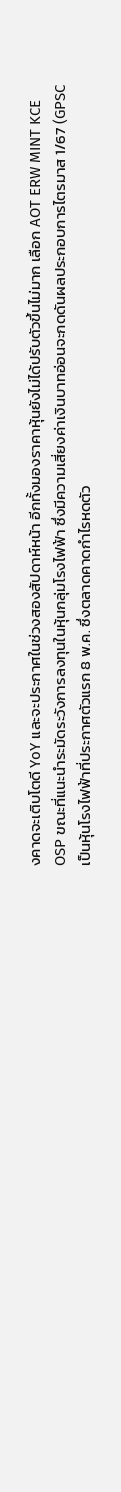งคาดจะเติบโตดี YoY และจะประกาศในช่วงสองสัปดาห์หน้า อีกทั้งมองราคาหุ้นยังไม่ได้ปรับตัวขึ้นไม่มาก เลือก AOT ERW MINT KCE OSP ขณะที่แนะนำระมัดระวังการลงทุนในหุ้นกลุ่มโรงไฟฟ้า ซึ่งมีความเสี่ยงค่าเงินบาทอ่อนจะกดดันผลประกอบการไตรมาส 1/67 (GPSC เป็นหุ้นโรงไฟฟ้าที่ประกาศตัวแรก 8 พ.ค. ซึ่งตลาดคาดกำไรหดตัว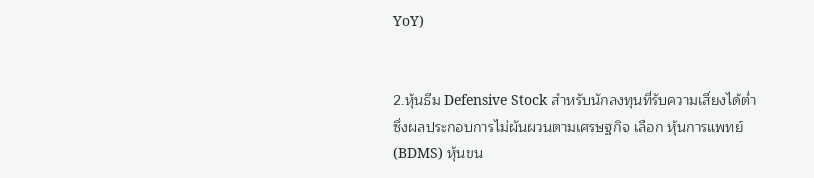YoY)


2.หุ้นธีม Defensive Stock สำหรับนักลงทุนที่รับความเสี่ยงได้ต่ำ ซึ่งผลประกอบการไม่ผันผวนตามเศรษฐกิจ เลือก หุ้นการแพทย์ (BDMS) หุ้นขน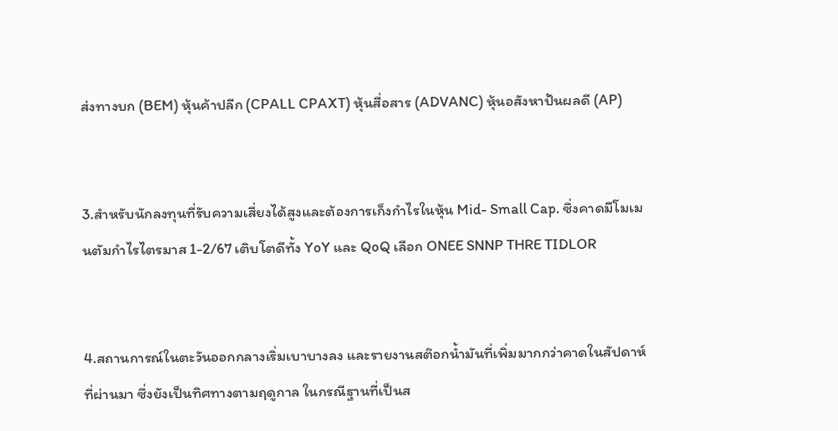ส่งทางบก (BEM) หุ้นค้าปลีก (CPALL CPAXT) หุ้นสื่อสาร (ADVANC) หุ้นอสังหาปันผลดี (AP)


3.สำหรับนักลงทุนที่รับความเสี่ยงได้สูงและต้องการเก็งกำไรในหุ้น Mid- Small Cap. ซึ่งคาดมีโมเมนตัมกำไรไตรมาส 1-2/67 เติบโตดีทั้ง YoY และ QoQ เลือก ONEE SNNP THRE TIDLOR


4.สถานการณ์ในตะวันออกกลางเริ่มเบาบางลง และรายงานสต๊อกน้ำมันที่เพิ่มมากกว่าคาดในสัปดาห์ที่ผ่านมา ซึ่งยังเป็นทิศทางตามฤดูกาล ในกรณีฐานที่เป็นส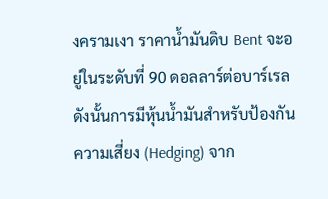งครามเงา ราคาน้ำมันดิบ Bent จะอยู่ในระดับที่ 90 ดอลลาร์ต่อบาร์เรล ดังนั้นการมีหุ้นน้ำมันสำหรับป้องกันความเสี่ยง (Hedging) จาก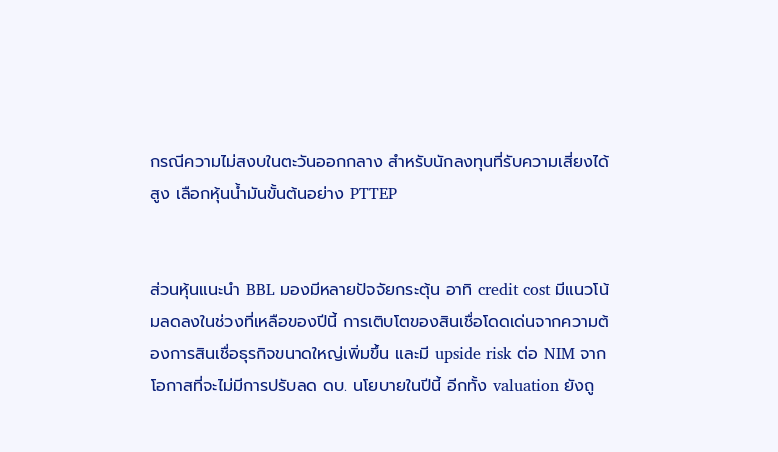กรณีความไม่สงบในตะวันออกกลาง สำหรับนักลงทุนที่รับความเสี่ยงได้สูง เลือกหุ้นน้ำมันขั้นต้นอย่าง PTTEP


ส่วนหุ้นแนะนำ BBL มองมีหลายปัจจัยกระตุ้น อาทิ credit cost มีแนวโน้มลดลงในช่วงที่เหลือของปีนี้ การเติบโตของสินเชื่อโดดเด่นจากความต้องการสินเชื่อธุรกิจขนาดใหญ่เพิ่มขึ้น และมี upside risk ต่อ NIM จากโอกาสที่จะไม่มีการปรับลด ดบ. นโยบายในปีนี้ อีกทั้ง valuation ยังถู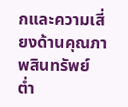กและความเสี่ยงด้านคุณภาพสินทรัพย์ต่ำ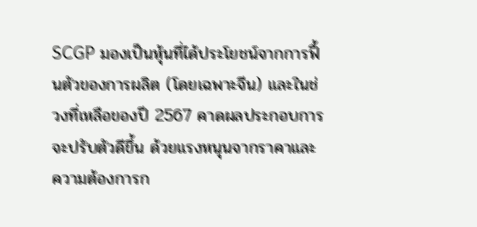SCGP มองเป็นหุ้นที่ได้ประโยชน์จากการฟื้นตัวของการผลิต (โดยเฉพาะจีน) และในช่วงที่เหลือของปี 2567 คาดผลประกอบการจะปรับตัวดีขึ้น ด้วยแรงหนุนจากราคาและความต้องการก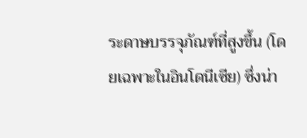ระดาษบรรจุภัณฑ์ที่สูงขึ้น (โดยเฉพาะในอินโดนีเซีย) ซึ่งน่า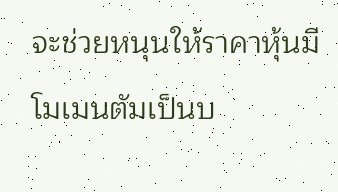จะช่วยหนุนให้ราคาหุ้นมีโมเมนตัมเป็นบ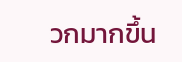วกมากขึ้น